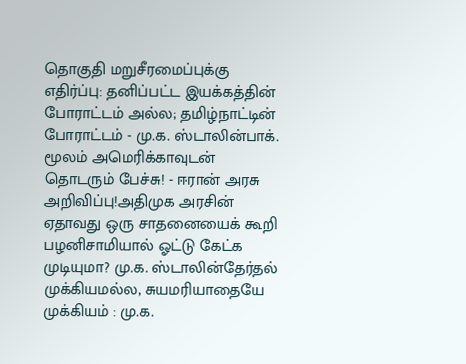தொகுதி மறுசீரமைப்புக்கு எதிர்ப்பு: தனிப்பட்ட இயக்கத்தின் போராட்டம் அல்ல; தமிழ்நாட்டின் போராட்டம் - மு.க. ஸ்டாலின்பாக். மூலம் அமெரிக்காவுடன் தொடரும் பேச்சு! - ஈரான் அரசு அறிவிப்பு!அதிமுக அரசின் ஏதாவது ஒரு சாதனையைக் கூறி பழனிசாமியால் ஓட்டு கேட்க முடியுமா? மு.க. ஸ்டாலின்தேர்தல் முக்கியமல்ல, சுயமரியாதையே முக்கியம் : மு.க.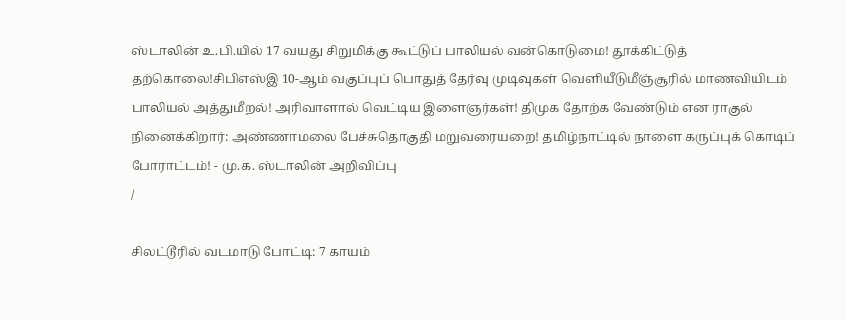ஸ்டாலின் உ.பி.யில் 17 வயது சிறுமிக்கு கூட்டுப் பாலியல் வன்கொடுமை! தூக்கிட்டுத் தற்கொலை!சிபிஎஸ்இ 10-ஆம் வகுப்புப் பொதுத் தேர்வு முடிவுகள் வெளியீடுமீஞ்சூரில் மாணவியிடம் பாலியல் அத்துமீறல்! அரிவாளால் வெட்டிய இளைஞர்கள்! திமுக தோற்க வேண்டும் என ராகுல் நினைக்கிறார்: அண்ணாமலை பேச்சுதொகுதி மறுவரையறை! தமிழ்நாட்டில் நாளை கருப்புக் கொடிப் போராட்டம்! - மு.க. ஸ்டாலின் அறிவிப்பு
/

சிலட்டூரில் வடமாடு போட்டி: 7 காயம்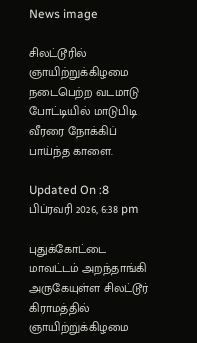News image

சிலட்டூரில் ஞாயிற்றுக்கிழமை நடைபெற்ற வடமாடு போட்டியில் மாடுபிடி வீரரை நோக்கிப் பாய்ந்த காளை.

Updated On :8 பிப்ரவரி 2026, 6:38 pm

புதுக்கோட்டை மாவட்டம் அறந்தாங்கி அருகேயுள்ள சிலட்டூர் கிராமத்தில் ஞாயிற்றுக்கிழமை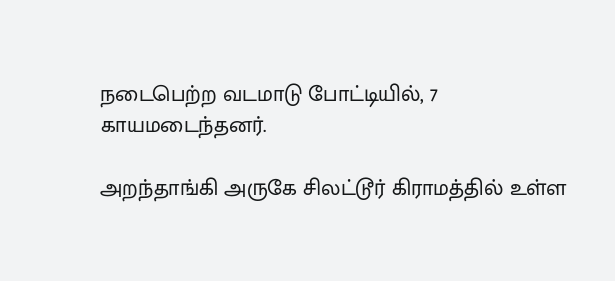நடைபெற்ற வடமாடு போட்டியில், 7 காயமடைந்தனர்.

அறந்தாங்கி அருகே சிலட்டூர் கிராமத்தில் உள்ள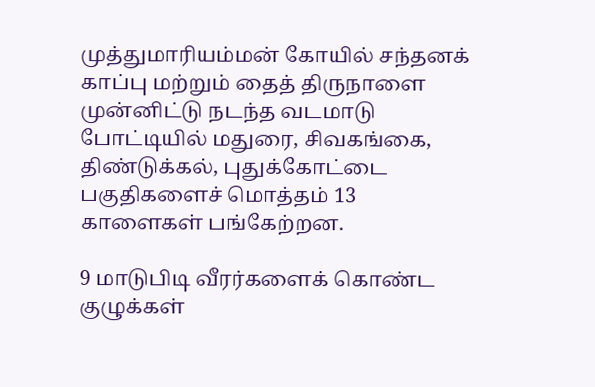முத்துமாரியம்மன் கோயில் சந்தனக் காப்பு மற்றும் தைத் திருநாளை முன்னிட்டு நடந்த வடமாடு போட்டியில் மதுரை, சிவகங்கை, திண்டுக்கல், புதுக்கோட்டை பகுதிகளைச் மொத்தம் 13 காளைகள் பங்கேற்றன.

9 மாடுபிடி வீரர்களைக் கொண்ட குழுக்கள்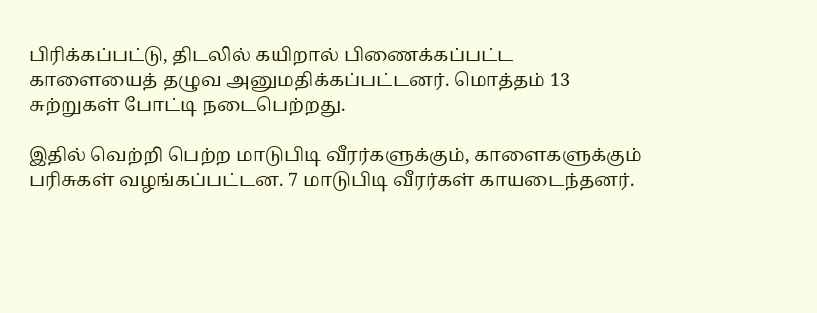பிரிக்கப்பட்டு, திடலில் கயிறால் பிணைக்கப்பட்ட காளையைத் தழுவ அனுமதிக்கப்பட்டனர். மொத்தம் 13 சுற்றுகள் போட்டி நடைபெற்றது.

இதில் வெற்றி பெற்ற மாடுபிடி வீரர்களுக்கும், காளைகளுக்கும் பரிசுகள் வழங்கப்பட்டன. 7 மாடுபிடி வீரர்கள் காயடைந்தனர்.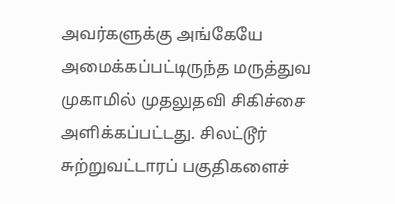அவர்களுக்கு அங்கேயே அமைக்கப்பட்டிருந்த மருத்துவ முகாமில் முதலுதவி சிகிச்சை அளிக்கப்பட்டது. சிலட்டூர் சுற்றுவட்டாரப் பகுதிகளைச்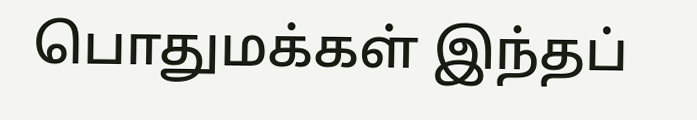பொதுமக்கள் இந்தப்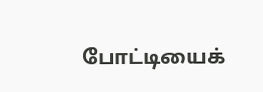போட்டியைக்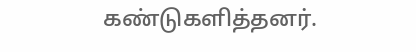கண்டுகளித்தனர்.